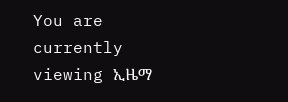You are currently viewing ኢዜማ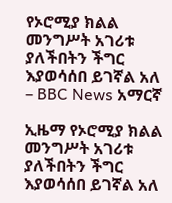የኦሮሚያ ክልል መንግሥት አገሪቱ ያለችበትን ችግር እያወሳሰበ ይገኛል አለ – BBC News አማርኛ

ኢዜማ የኦሮሚያ ክልል መንግሥት አገሪቱ ያለችበትን ችግር እያወሳሰበ ይገኛል አለ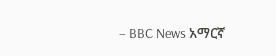– BBC News አማርኛ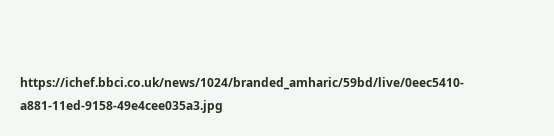https://ichef.bbci.co.uk/news/1024/branded_amharic/59bd/live/0eec5410-a881-11ed-9158-49e4cee035a3.jpg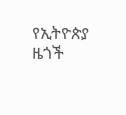የኢትዮጵያ ዜጎች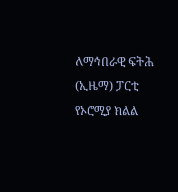ለማኅበራዊ ፍትሕ (ኢዜማ) ፓርቲ የኦሮሚያ ክልል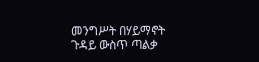መንግሥት በሃይማኖት ጉዳይ ውስጥ ጣልቃ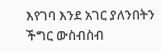እየገባ እንደ አገር ያለንበትን ችግር ውስብስብ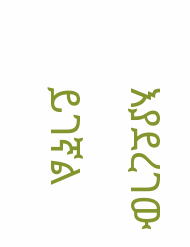እያደረገው ይገኛል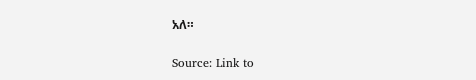አለ።

Source: Link to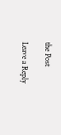the Post

Leave a Reply